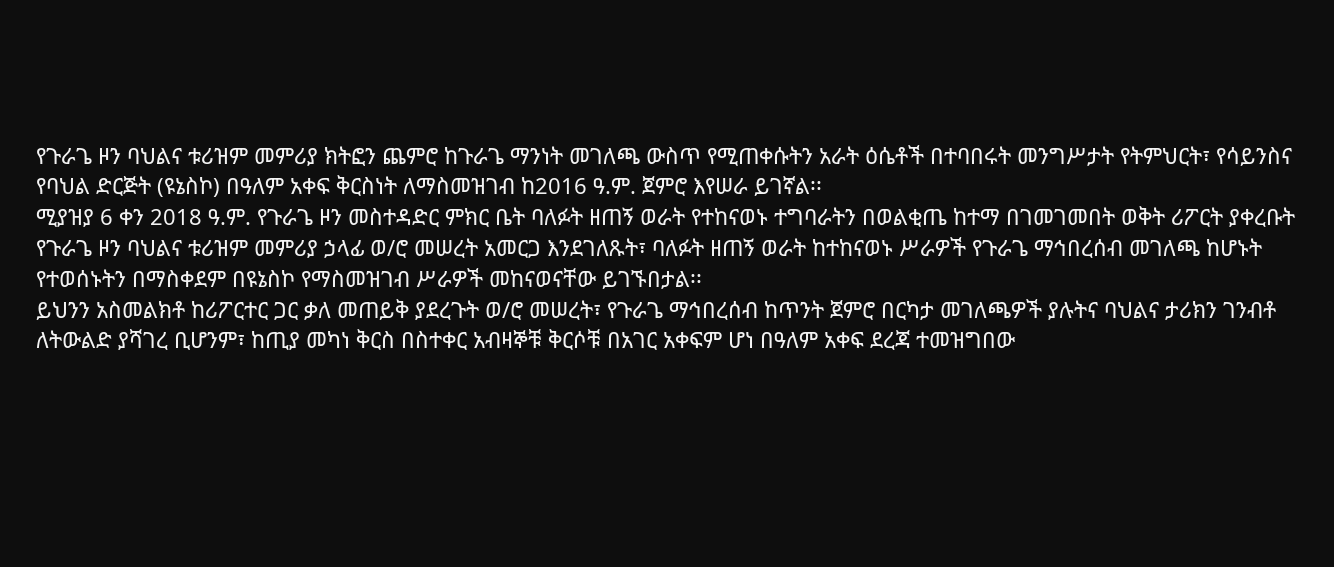የጉራጌ ዞን ባህልና ቱሪዝም መምሪያ ክትፎን ጨምሮ ከጉራጌ ማንነት መገለጫ ውስጥ የሚጠቀሱትን አራት ዕሴቶች በተባበሩት መንግሥታት የትምህርት፣ የሳይንስና የባህል ድርጅት (ዩኔስኮ) በዓለም አቀፍ ቅርስነት ለማስመዝገብ ከ2016 ዓ.ም. ጀምሮ እየሠራ ይገኛል፡፡
ሚያዝያ 6 ቀን 2018 ዓ.ም. የጉራጌ ዞን መስተዳድር ምክር ቤት ባለፉት ዘጠኝ ወራት የተከናወኑ ተግባራትን በወልቂጤ ከተማ በገመገመበት ወቅት ሪፖርት ያቀረቡት የጉራጌ ዞን ባህልና ቱሪዝም መምሪያ ኃላፊ ወ/ሮ መሠረት አመርጋ እንደገለጹት፣ ባለፉት ዘጠኝ ወራት ከተከናወኑ ሥራዎች የጉራጌ ማኅበረሰብ መገለጫ ከሆኑት የተወሰኑትን በማስቀደም በዩኔስኮ የማስመዝገብ ሥራዎች መከናወናቸው ይገኙበታል፡፡
ይህንን አስመልክቶ ከሪፖርተር ጋር ቃለ መጠይቅ ያደረጉት ወ/ሮ መሠረት፣ የጉራጌ ማኅበረሰብ ከጥንት ጀምሮ በርካታ መገለጫዎች ያሉትና ባህልና ታሪክን ገንብቶ ለትውልድ ያሻገረ ቢሆንም፣ ከጢያ መካነ ቅርስ በስተቀር አብዛኞቹ ቅርሶቹ በአገር አቀፍም ሆነ በዓለም አቀፍ ደረጃ ተመዝግበው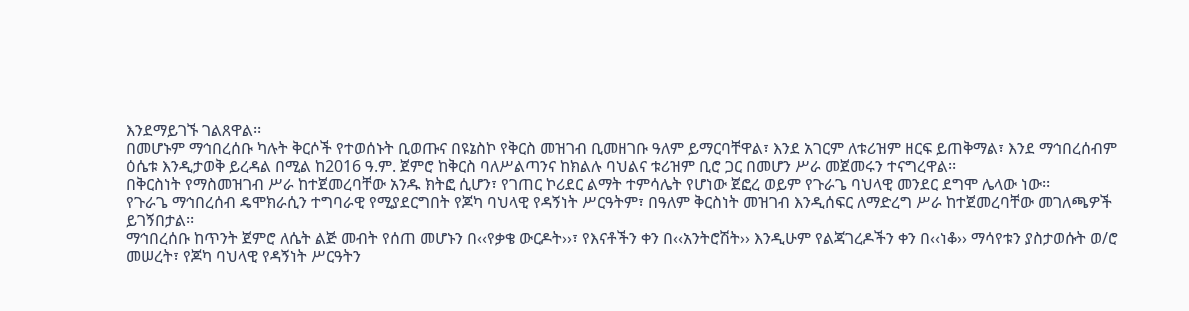እንደማይገኙ ገልጸዋል፡፡
በመሆኑም ማኅበረሰቡ ካሉት ቅርሶች የተወሰኑት ቢወጡና በዩኔስኮ የቅርስ መዝገብ ቢመዘገቡ ዓለም ይማርባቸዋል፣ እንደ አገርም ለቱሪዝም ዘርፍ ይጠቅማል፣ እንደ ማኅበረሰብም ዕሴቱ እንዲታወቅ ይረዳል በሚል ከ2016 ዓ.ም. ጀምሮ ከቅርስ ባለሥልጣንና ከክልሉ ባህልና ቱሪዝም ቢሮ ጋር በመሆን ሥራ መጀመሩን ተናግረዋል፡፡
በቅርስነት የማስመዝገብ ሥራ ከተጀመረባቸው አንዱ ክትፎ ሲሆን፣ የገጠር ኮሪደር ልማት ተምሳሌት የሆነው ጀፎረ ወይም የጉራጌ ባህላዊ መንደር ደግሞ ሌላው ነው፡፡
የጉራጌ ማኅበረሰብ ዴሞክራሲን ተግባራዊ የሚያደርግበት የጆካ ባህላዊ የዳኝነት ሥርዓትም፣ በዓለም ቅርስነት መዝገብ እንዲሰፍር ለማድረግ ሥራ ከተጀመረባቸው መገለጫዎች ይገኝበታል፡፡
ማኅበረሰቡ ከጥንት ጀምሮ ለሴት ልጅ መብት የሰጠ መሆኑን በ‹‹የቃቄ ውርዶት››፣ የእናቶችን ቀን በ‹‹አንትሮሽት›› እንዲሁም የልጃገረዶችን ቀን በ‹‹ነቆ›› ማሳየቱን ያስታወሱት ወ/ሮ መሠረት፣ የጆካ ባህላዊ የዳኝነት ሥርዓትን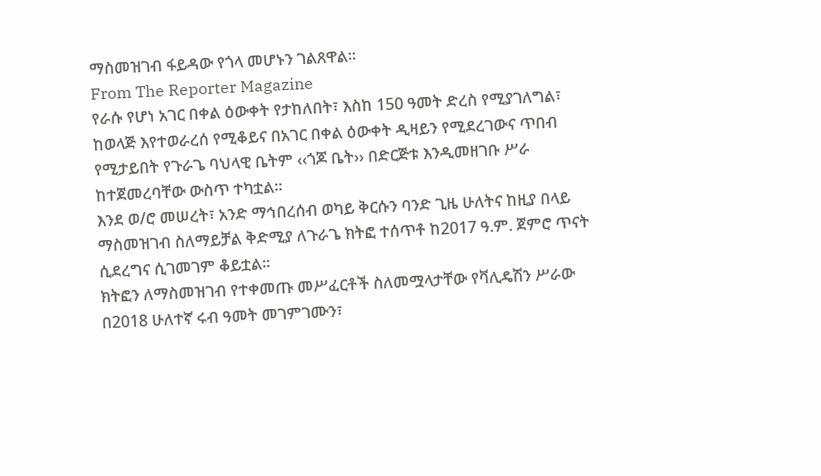ማስመዝገብ ፋይዳው የጎላ መሆኑን ገልጸዋል፡፡
From The Reporter Magazine
የራሱ የሆነ አገር በቀል ዕውቀት የታከለበት፣ እስከ 150 ዓመት ድረስ የሚያገለግል፣ ከወላጅ እየተወራረሰ የሚቆይና በአገር በቀል ዕውቀት ዲዛይን የሚደረገውና ጥበብ የሚታይበት የጉራጌ ባህላዊ ቤትም ‹‹ጎጆ ቤት›› በድርጅቱ እንዲመዘገቡ ሥራ ከተጀመረባቸው ውስጥ ተካቷል፡፡
እንደ ወ/ሮ መሠረት፣ አንድ ማኅበረሰብ ወካይ ቅርሱን ባንድ ጊዜ ሁለትና ከዚያ በላይ ማስመዝገብ ስለማይቻል ቅድሚያ ለጉራጌ ክትፎ ተሰጥቶ ከ2017 ዓ.ም. ጀምሮ ጥናት ሲደረግና ሲገመገም ቆይቷል፡፡
ክትፎን ለማስመዝገብ የተቀመጡ መሥፈርቶች ስለመሟላታቸው የቫሊዴሽን ሥራው በ2018 ሁለተኛ ሩብ ዓመት መገምገሙን፣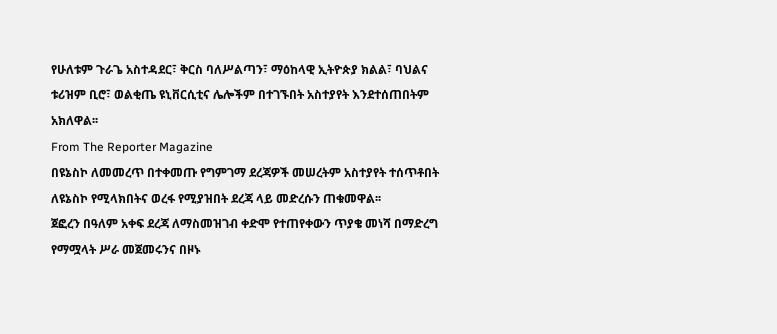የሁለቱም ጉራጌ አስተዳደር፣ ቅርስ ባለሥልጣን፣ ማዕከላዊ ኢትዮጵያ ክልል፣ ባህልና ቱሪዝም ቢሮ፣ ወልቂጤ ዩኒቨርሲቲና ሌሎችም በተገኙበት አስተያየት እንደተሰጠበትም አክለዋል፡፡
From The Reporter Magazine
በዩኔስኮ ለመመረጥ በተቀመጡ የግምገማ ደረጃዎች መሠረትም አስተያየት ተሰጥቶበት ለዩኔስኮ የሚላክበትና ወረፋ የሚያዝበት ደረጃ ላይ መድረሱን ጠቁመዋል፡፡
ጀፎረን በዓለም አቀፍ ደረጃ ለማስመዝገብ ቀድሞ የተጠየቀውን ጥያቄ መነሻ በማድረግ የማሟላት ሥራ መጀመሩንና በዞኑ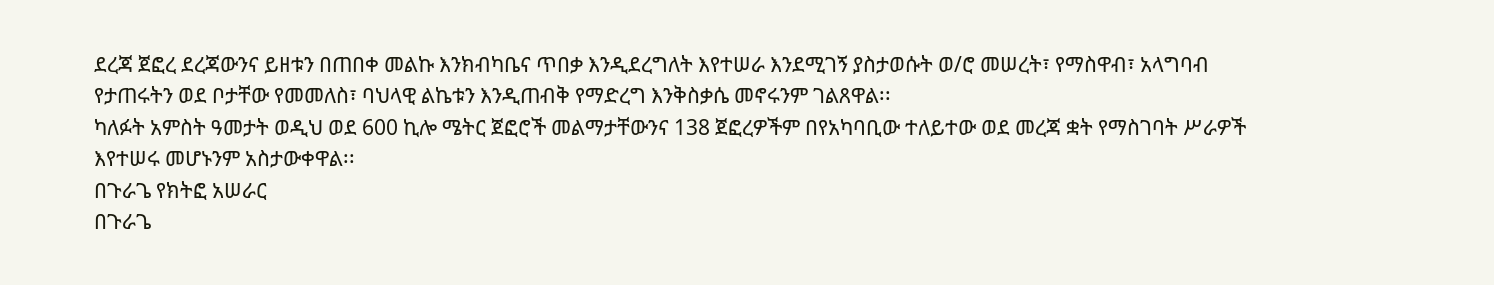ደረጃ ጀፎረ ደረጃውንና ይዘቱን በጠበቀ መልኩ እንክብካቤና ጥበቃ እንዲደረግለት እየተሠራ እንደሚገኝ ያስታወሱት ወ/ሮ መሠረት፣ የማስዋብ፣ አላግባብ የታጠሩትን ወደ ቦታቸው የመመለስ፣ ባህላዊ ልኬቱን እንዲጠብቅ የማድረግ እንቅስቃሴ መኖሩንም ገልጸዋል፡፡
ካለፉት አምስት ዓመታት ወዲህ ወደ 600 ኪሎ ሜትር ጀፎሮች መልማታቸውንና 138 ጀፎረዎችም በየአካባቢው ተለይተው ወደ መረጃ ቋት የማስገባት ሥራዎች እየተሠሩ መሆኑንም አስታውቀዋል፡፡
በጉራጌ የክትፎ አሠራር
በጉራጌ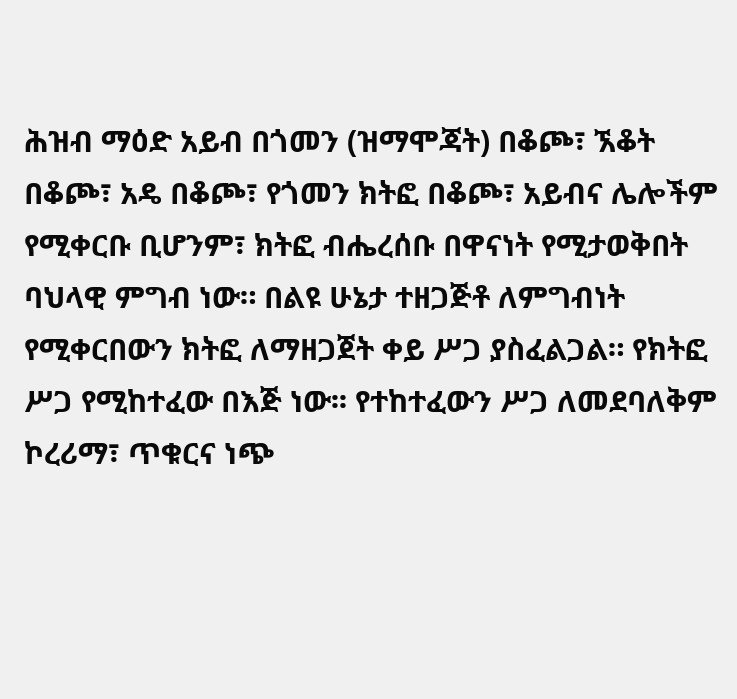ሕዝብ ማዕድ አይብ በጎመን (ዝማሞጃት) በቆጮ፣ ኧቆት በቆጮ፣ አዴ በቆጮ፣ የጎመን ክትፎ በቆጮ፣ አይብና ሌሎችም የሚቀርቡ ቢሆንም፣ ክትፎ ብሔረሰቡ በዋናነት የሚታወቅበት ባህላዊ ምግብ ነው። በልዩ ሁኔታ ተዘጋጅቶ ለምግብነት የሚቀርበውን ክትፎ ለማዘጋጀት ቀይ ሥጋ ያስፈልጋል። የክትፎ ሥጋ የሚከተፈው በእጅ ነው፡፡ የተከተፈውን ሥጋ ለመደባለቅም ኮረሪማ፣ ጥቁርና ነጭ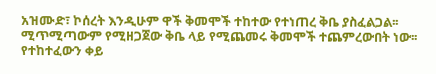አዝሙድ፣ ኮሰረት እንዲሁም ዋች ቅመሞች ተከተው የተነጠረ ቅቤ ያስፈልጋል፡፡ ሚጥሚጣውም የሚዘጋጀው ቅቤ ላይ የሚጨመሩ ቅመሞች ተጨምረውበት ነው፡፡ የተከተፈውን ቀይ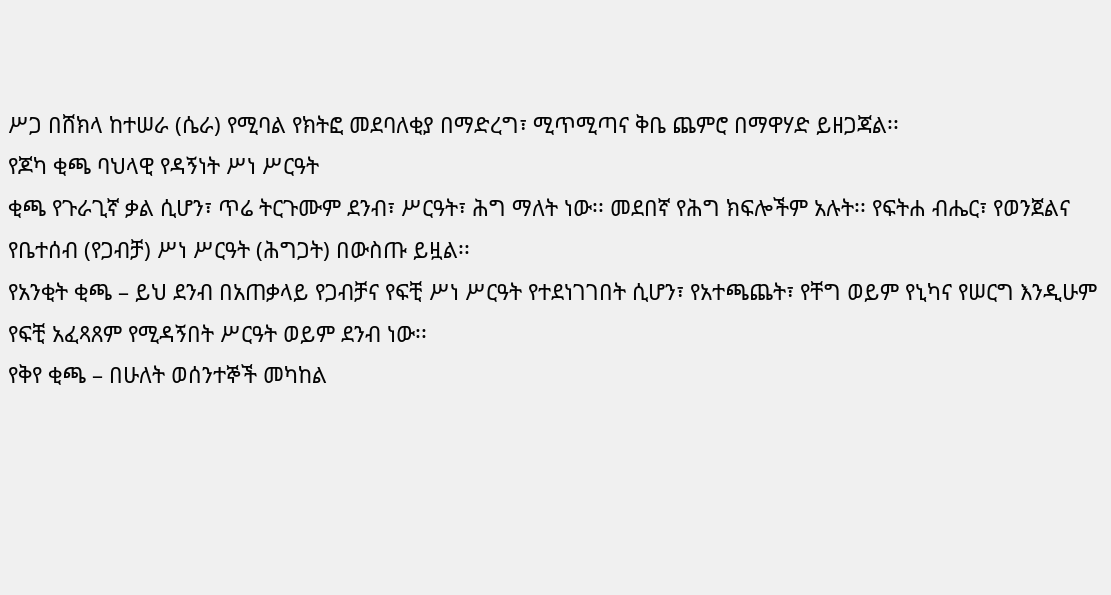ሥጋ በሸክላ ከተሠራ (ሴራ) የሚባል የክትፎ መደባለቂያ በማድረግ፣ ሚጥሚጣና ቅቤ ጨምሮ በማዋሃድ ይዘጋጃል፡፡
የጆካ ቂጫ ባህላዊ የዳኝነት ሥነ ሥርዓት
ቂጫ የጉራጊኛ ቃል ሲሆን፣ ጥሬ ትርጉሙም ደንብ፣ ሥርዓት፣ ሕግ ማለት ነው፡፡ መደበኛ የሕግ ክፍሎችም አሉት፡፡ የፍትሐ ብሔር፣ የወንጀልና የቤተሰብ (የጋብቻ) ሥነ ሥርዓት (ሕግጋት) በውስጡ ይዟል፡፡
የአንቂት ቂጫ – ይህ ደንብ በአጠቃላይ የጋብቻና የፍቺ ሥነ ሥርዓት የተደነገገበት ሲሆን፣ የአተጫጨት፣ የቸግ ወይም የኒካና የሠርግ እንዲሁም የፍቺ አፈጻጸም የሚዳኝበት ሥርዓት ወይም ደንብ ነው፡፡
የቅየ ቂጫ – በሁለት ወሰንተኞች መካከል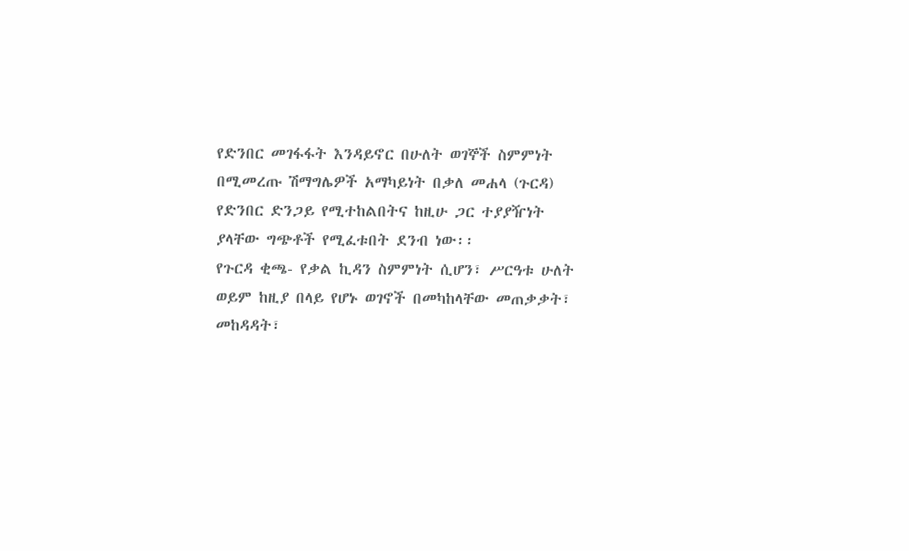የድንበር መገፋፋት እንዳይኖር በሁለት ወገኞች ስምምነት በሚመረጡ ሽማግሌዎች አማካይነት በቃለ መሐላ (ጉርዳ) የድንበር ድንጋይ የሚተከልበትና ከዚሁ ጋር ተያያዥነት ያላቸው ግጭቶች የሚፈቱበት ደንብ ነው፡፡
የጉርዳ ቂጫ- የቃል ኪዳን ስምምነት ሲሆን፣ ሥርዓቱ ሁለት ወይም ከዚያ በላይ የሆኑ ወገኖች በመካከላቸው መጠቃቃት፣ መከዳዳት፣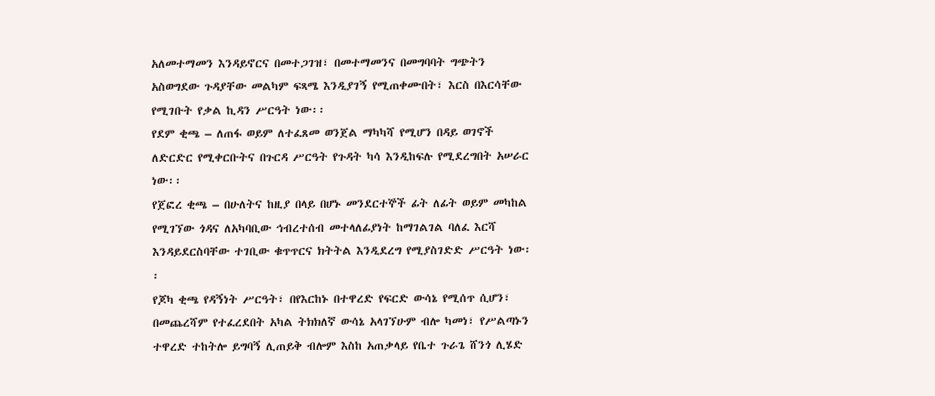አለመተማመን እንዳይኖርና በመተጋገዝ፣ በመተማመንና በመግባባት ግጭትን አስወግደው ጉዳያቸው መልካም ፍጻሜ እንዲያገኝ የሚጠቀሙበት፣ እርስ በእርሳቸው የሚገቡት የቃል ኪዳን ሥርዓት ነው፡፡
የደም ቂጫ – ለጠፋ ወይም ለተፈጸመ ወንጀል ማካካሻ የሚሆን በዳይ ወገኖች ለድርድር የሚቀርቡትና በጉርዳ ሥርዓት የጉዳት ካሳ እንዲከፍሉ የሚደረግበት አሠራር ነው፡፡
የጀፎረ ቂጫ – በሁለትና ከዚያ በላይ በሆኑ መንደርተኞች ፊት ለፊት ወይም መካከል የሚገኘው ጎዳና ለአካባቢው ኅብረተሰብ መተላለፊያነት ከማገልገል ባለፈ እርሻ እንዳይደርስባቸው ተገቢው ቁጥጥርና ክትትል እንዲደረግ የሚያስገድድ ሥርዓት ነው፡፡
የጆካ ቂጫ የዳኝነት ሥርዓት፣ በየእርከኑ በተዋረድ የፍርድ ውሳኔ የሚሰጥ ሲሆን፣ በመጨረሻም የተፈረደበት አካል ትክክለኛ ውሳኔ አላገኘሁም ብሎ ካመነ፣ የሥልጣኑን ተዋረድ ተከትሎ ይግባኝ ሊጠይቅ ብሎም እስከ አጠቃላይ የቤተ ጉራጌ ሸንጎ ሊሄድ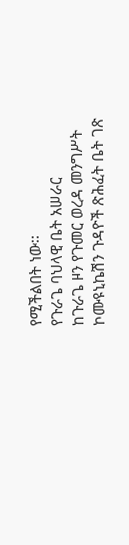የሚችልበት ነው፡፡
የጉራጌ ባህላዊ ቤት አሠራር
ከጉራጌ ዞን የጉመር ወረዳ መንግሥት ኮሙዩኒኬሽን ጉዳዮች ጽሕፈት ቤት ገጽ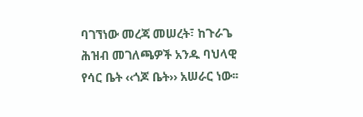ባገኘነው መረጃ መሠረት፣ ከጉራጌ ሕዝብ መገለጫዎች አንዱ ባህላዊ የሳር ቤት ‹‹ጎጆ ቤት›› አሠራር ነው፡፡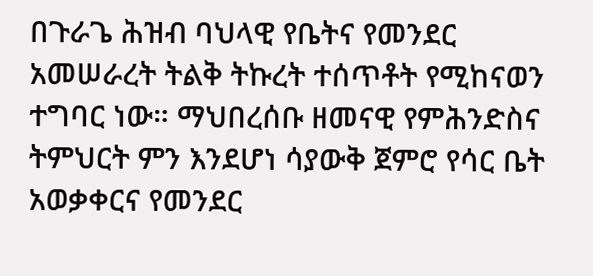በጉራጌ ሕዝብ ባህላዊ የቤትና የመንደር አመሠራረት ትልቅ ትኩረት ተሰጥቶት የሚከናወን ተግባር ነው። ማህበረሰቡ ዘመናዊ የምሕንድስና ትምህርት ምን እንደሆነ ሳያውቅ ጀምሮ የሳር ቤት አወቃቀርና የመንደር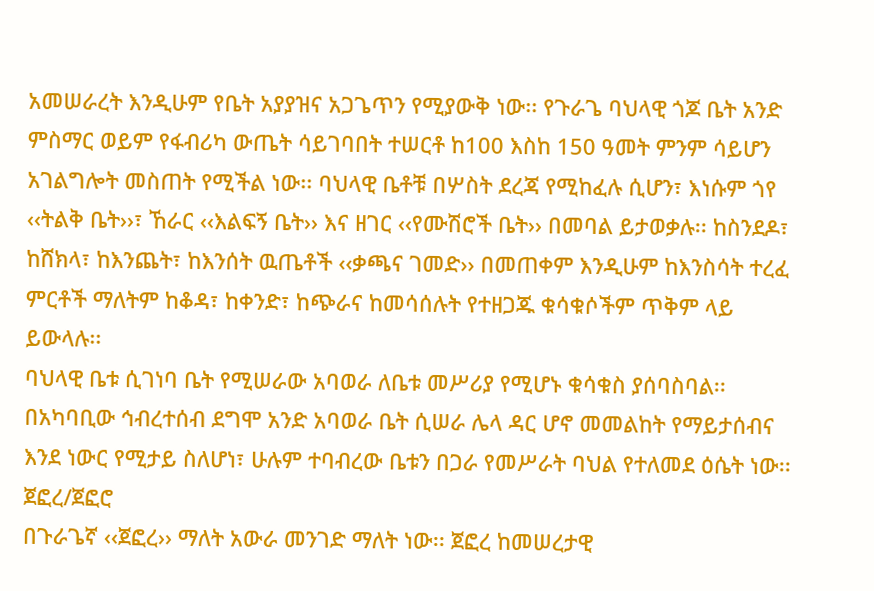አመሠራረት እንዲሁም የቤት አያያዝና አጋጌጥን የሚያውቅ ነው፡፡ የጉራጌ ባህላዊ ጎጆ ቤት አንድ ምስማር ወይም የፋብሪካ ውጤት ሳይገባበት ተሠርቶ ከ100 እስከ 150 ዓመት ምንም ሳይሆን አገልግሎት መስጠት የሚችል ነው፡፡ ባህላዊ ቤቶቹ በሦስት ደረጃ የሚከፈሉ ሲሆን፣ እነሱም ጎየ ‹‹ትልቅ ቤት››፣ ኸራር ‹‹እልፍኝ ቤት›› እና ዘገር ‹‹የሙሽሮች ቤት›› በመባል ይታወቃሉ፡፡ ከስንደዶ፣ ከሸክላ፣ ከእንጨት፣ ከእንሰት ዉጤቶች ‹‹ቃጫና ገመድ›› በመጠቀም እንዲሁም ከእንስሳት ተረፈ ምርቶች ማለትም ከቆዳ፣ ከቀንድ፣ ከጭራና ከመሳሰሉት የተዘጋጁ ቁሳቁሶችም ጥቅም ላይ ይውላሉ፡፡
ባህላዊ ቤቱ ሲገነባ ቤት የሚሠራው አባወራ ለቤቱ መሥሪያ የሚሆኑ ቁሳቁስ ያሰባስባል፡፡ በአካባቢው ኅብረተሰብ ደግሞ አንድ አባወራ ቤት ሲሠራ ሌላ ዳር ሆኖ መመልከት የማይታሰብና እንደ ነውር የሚታይ ስለሆነ፣ ሁሉም ተባብረው ቤቱን በጋራ የመሥራት ባህል የተለመደ ዕሴት ነው፡፡
ጀፎረ/ጀፎሮ
በጉራጌኛ ‹‹ጀፎረ›› ማለት አውራ መንገድ ማለት ነው፡፡ ጀፎረ ከመሠረታዊ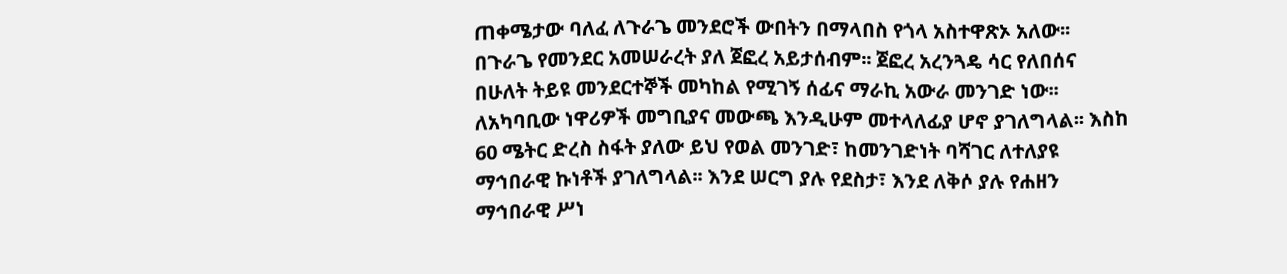ጠቀሜታው ባለፈ ለጉራጌ መንደሮች ውበትን በማላበስ የጎላ አስተዋጽኦ አለው፡፡ በጉራጌ የመንደር አመሠራረት ያለ ጀፎረ አይታሰብም፡፡ ጀፎረ አረንጓዴ ሳር የለበሰና በሁለት ትይዩ መንደርተኞች መካከል የሚገኝ ሰፊና ማራኪ አውራ መንገድ ነው፡፡ ለአካባቢው ነዋሪዎች መግቢያና መውጫ እንዲሁም መተላለፊያ ሆኖ ያገለግላል፡፡ እስከ 60 ሜትር ድረስ ስፋት ያለው ይህ የወል መንገድ፣ ከመንገድነት ባሻገር ለተለያዩ ማኅበራዊ ኩነቶች ያገለግላል፡፡ እንደ ሠርግ ያሉ የደስታ፣ እንደ ለቅሶ ያሉ የሐዘን ማኅበራዊ ሥነ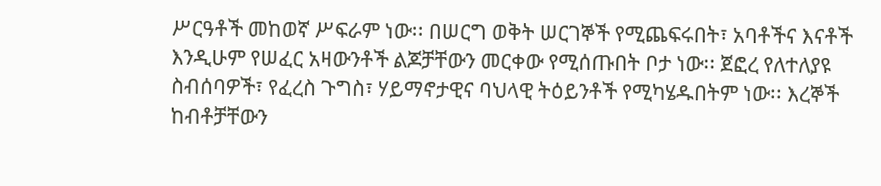ሥርዓቶች መከወኛ ሥፍራም ነው፡፡ በሠርግ ወቅት ሠርገኞች የሚጨፍሩበት፣ አባቶችና እናቶች እንዲሁም የሠፈር አዛውንቶች ልጆቻቸውን መርቀው የሚሰጡበት ቦታ ነው፡፡ ጀፎረ የለተለያዩ ስብሰባዎች፣ የፈረስ ጉግስ፣ ሃይማኖታዊና ባህላዊ ትዕይንቶች የሚካሄዱበትም ነው፡፡ እረኞች ከብቶቻቸውን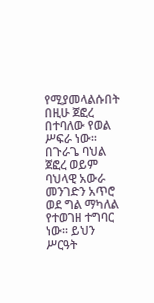የሚያመላልሱበት በዚሁ ጀፎረ በተባለው የወል ሥፍራ ነው፡፡ በጉራጌ ባህል ጀፎረ ወይም ባህላዊ አውራ መንገድን አጥሮ ወደ ግል ማካለል የተወገዘ ተግባር ነው፡፡ ይህን ሥርዓት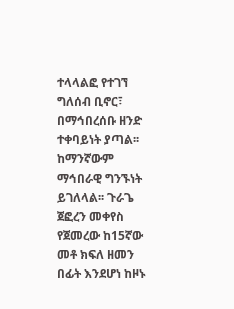ተላላልፎ የተገኘ ግለሰብ ቢኖር፣ በማኅበረሰቡ ዘንድ ተቀባይነት ያጣል፡፡ ከማንኛውም ማኅበራዊ ግንኙነት ይገለላል፡፡ ጉራጌ ጀፎረን መቀየስ የጀመረው ከ15ኛው መቶ ክፍለ ዘመን በፊት እንደሆነ ከዞኑ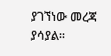ያገኘነው መረጃ ያሳያል፡፡